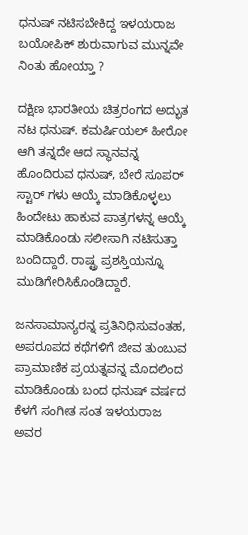ಧನುಷ್ ನಟಿಸಬೇಕಿದ್ದ ಇಳಯರಾಜ ಬಯೋಪಿಕ್ ಶುರುವಾಗುವ ಮುನ್ನವೇ ನಿಂತು ಹೋಯ್ತಾ ?

ದಕ್ಷಿಣ ಭಾರತೀಯ ಚಿತ್ರರಂಗದ ಅದ್ಭುತ ನಟ ಧನುಷ್. ಕಮರ್ಷಿಯಲ್ ಹೀರೋ ಆಗಿ ತನ್ನದೇ ಆದ ಸ್ಥಾನವನ್ನ ಹೊಂದಿರುವ ಧನುಷ್, ಬೇರೆ ಸೂಪರ್ ಸ್ಟಾರ್ ಗಳು ಆಯ್ಕೆ ಮಾಡಿಕೊಳ್ಳಲು ಹಿಂದೇಟು ಹಾಕುವ ಪಾತ್ರಗಳನ್ನ ಆಯ್ಕೆ ಮಾಡಿಕೊಂಡು ಸಲೀಸಾಗಿ ನಟಿಸುತ್ತಾ ಬಂದಿದ್ದಾರೆ. ರಾಷ್ಟ್ರ ಪ್ರಶಸ್ತಿಯನ್ನೂ ಮುಡಿಗೇರಿಸಿಕೊಂಡಿದ್ದಾರೆ.

ಜನಸಾಮಾನ್ಯರನ್ನ ಪ್ರತಿನಿಧಿಸುವಂತಹ, ಅಪರೂಪದ ಕಥೆಗಳಿಗೆ ಜೀವ ತುಂಬುವ ಪ್ರಾಮಾಣಿಕ ಪ್ರಯತ್ನವನ್ನ ಮೊದಲಿಂದ ಮಾಡಿಕೊಂಡು ಬಂದ ಧನುಷ್ ವರ್ಷದ ಕೆಳಗೆ ಸಂಗೀತ ಸಂತ ಇಳಯರಾಜ ಅವರ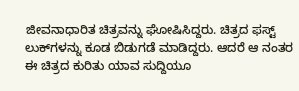ಜೀವನಾಧಾರಿತ ಚಿತ್ರವನ್ನು ಘೋಷಿಸಿದ್ದರು. ಚಿತ್ರದ ಫಸ್ಟ್ ಲುಕ್‌ಗಳನ್ನು ಕೂಡ ಬಿಡುಗಡೆ ಮಾಡಿದ್ದರು. ಆದರೆ ಆ ನಂತರ ಈ ಚಿತ್ರದ ಕುರಿತು ಯಾವ ಸುದ್ದಿಯೂ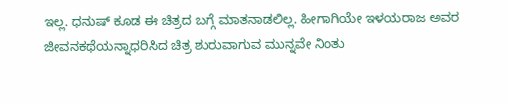ಇಲ್ಲ. ಧನುಷ್ ಕೂಡ ಈ ಚಿತ್ರದ ಬಗ್ಗೆ ಮಾತನಾಡಲಿಲ್ಲ. ಹೀಗಾಗಿಯೇ ಇಳಯರಾಜ ಅವರ ಜೀವನಕಥೆಯನ್ನಾಧರಿಸಿದ ಚಿತ್ರ ಶುರುವಾಗುವ ಮುನ್ನವೇ ನಿಂತು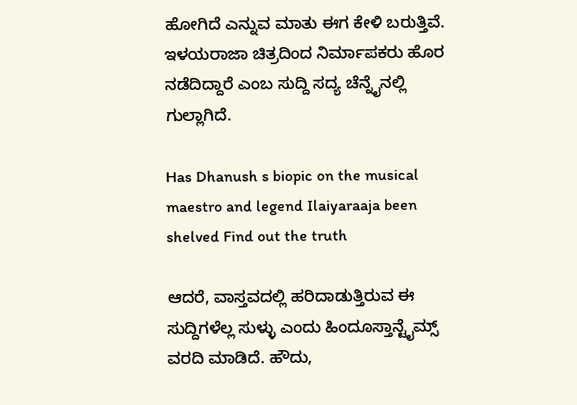ಹೋಗಿದೆ ಎನ್ನುವ ಮಾತು ಈಗ ಕೇಳಿ ಬರುತ್ತಿವೆ. ಇಳಯರಾಜಾ ಚಿತ್ರದಿಂದ ನಿರ್ಮಾಪಕರು ಹೊರ ನಡೆದಿದ್ದಾರೆ ಎಂಬ ಸುದ್ದಿ ಸದ್ಯ ಚೆನ್ನೈನಲ್ಲಿ ಗುಲ್ಲಾಗಿದೆ.

Has Dhanush s biopic on the musical maestro and legend Ilaiyaraaja been shelved Find out the truth

ಆದರೆ, ವಾಸ್ತವದಲ್ಲಿ ಹರಿದಾಡುತ್ತಿರುವ ಈ ಸುದ್ದಿಗಳೆಲ್ಲ ಸುಳ್ಳು ಎಂದು ಹಿಂದೂಸ್ತಾನ್ಟೈಮ್ಸ್ ವರದಿ ಮಾಡಿದೆ. ಹೌದು,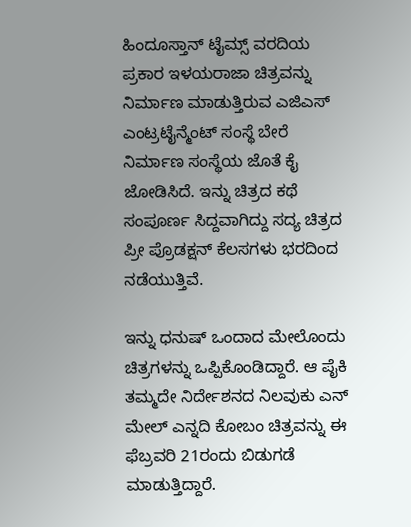ಹಿಂದೂಸ್ತಾನ್ ಟೈಮ್ಸ್ ವರದಿಯ ಪ್ರಕಾರ ಇಳಯರಾಜಾ ಚಿತ್ರವನ್ನು ನಿರ್ಮಾಣ ಮಾಡುತ್ತಿರುವ ಎಜಿಎಸ್ ಎಂಟ್ರಟೈನ್ಮೆಂಟ್ ಸಂಸ್ಥೆ ಬೇರೆ ನಿರ್ಮಾಣ ಸಂಸ್ಥೆಯ ಜೊತೆ ಕೈ ಜೋಡಿಸಿದೆ. ಇನ್ನು ಚಿತ್ರದ ಕಥೆ ಸಂಪೂರ್ಣ ಸಿದ್ದವಾಗಿದ್ದು ಸದ್ಯ ಚಿತ್ರದ ಪ್ರೀ ಪ್ರೊಡಕ್ಷನ್ ಕೆಲಸಗಳು ಭರದಿಂದ ನಡೆಯುತ್ತಿವೆ.

ಇನ್ನು ಧನುಷ್ ಒಂದಾದ ಮೇಲೊಂದು ಚಿತ್ರಗಳನ್ನು ಒಪ್ಪಿಕೊಂಡಿದ್ದಾರೆ. ಆ ಪೈಕಿ ತಮ್ಮದೇ ನಿರ್ದೇಶನದ ನಿಲವುಕು ಎನ್ ಮೇಲ್ ಎನ್ನದಿ ಕೋಬಂ ಚಿತ್ರವನ್ನು ಈ ಫೆಬ್ರವರಿ 21ರಂದು ಬಿಡುಗಡೆ ಮಾಡುತ್ತಿದ್ದಾರೆ.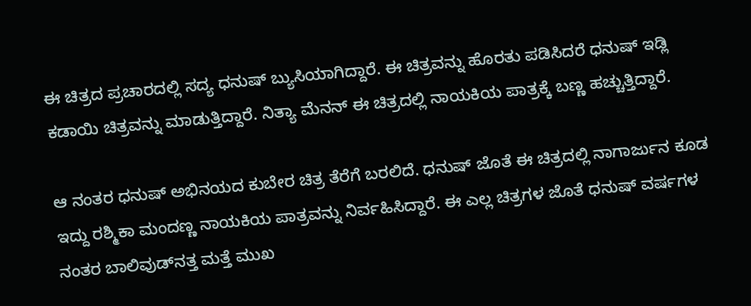ಈ ಚಿತ್ರದ ಪ್ರಚಾರದಲ್ಲಿ ಸದ್ಯ ಧನುಷ್ ಬ್ಯುಸಿಯಾಗಿದ್ದಾರೆ. ಈ ಚಿತ್ರವನ್ನು ಹೊರತು ಪಡಿಸಿದರೆ ಧನುಷ್ ಇಡ್ಲಿ ಕಡಾಯಿ ಚಿತ್ರವನ್ನು ಮಾಡುತ್ತಿದ್ದಾರೆ. ನಿತ್ಯಾ ಮೆನನ್ ಈ ಚಿತ್ರದಲ್ಲಿ ನಾಯಕಿಯ ಪಾತ್ರಕ್ಕೆ ಬಣ್ಣ ಹಚ್ಚುತ್ತಿದ್ದಾರೆ.

ಆ ನಂತರ ಧನುಷ್ ಅಭಿನಯದ ಕುಬೇರ ಚಿತ್ರ ತೆರೆಗೆ ಬರಲಿದೆ. ಧನುಷ್ ಜೊತೆ ಈ ಚಿತ್ರದಲ್ಲಿ ನಾಗಾರ್ಜುನ ಕೂಡ ಇದ್ದು ರಶ್ಮಿಕಾ ಮಂದಣ್ಣ ನಾಯಕಿಯ ಪಾತ್ರವನ್ನು ನಿರ್ವಹಿಸಿದ್ದಾರೆ. ಈ ಎಲ್ಲ ಚಿತ್ರಗಳ ಜೊತೆ ಧನುಷ್ ವರ್ಷಗಳ ನಂತರ ಬಾಲಿವುಡ್‌ನತ್ತ ಮತ್ತೆ ಮುಖ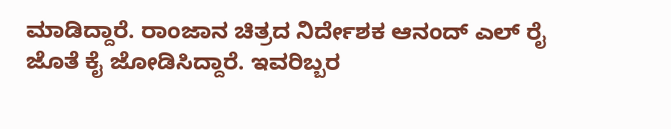ಮಾಡಿದ್ದಾರೆ. ರಾಂಜಾನ ಚಿತ್ರದ ನಿರ್ದೇಶಕ ಆನಂದ್ ಎಲ್ ರೈ ಜೊತೆ ಕೈ ಜೋಡಿಸಿದ್ದಾರೆ. ಇವರಿಬ್ಬರ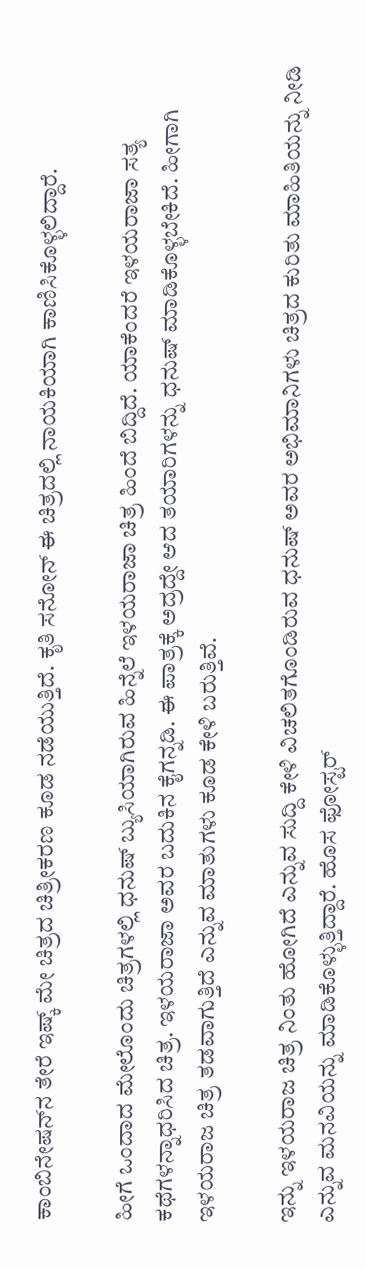ಕಾಂಬಿನೇಷನ್‌ನ ತೇರೆ ಇಷ್ಕ್ ಮೇ ಚಿತ್ರದ ಚಿತ್ರೀಕರಣ ಕೂಡ ನಡೆಯುತ್ತಿದೆ. ಕೃತಿ ಸನೋನ್ ಈ ಚಿತ್ರದಲ್ಲಿ ನಾಯಕಿಯಾಗಿ ಕಾಣಿಸಿಕೊಳ್ಳಲಿದ್ದಾರೆ.

ಹೀಗೆ ಒಂದಾದ ಮೇಲೊಂದು ಚಿತ್ರಗಳಲ್ಲಿ ಧನುಷ್ ಬ್ಯುಸಿಯಾಗಿರುವ ಹಿನ್ನೆಲೆ ಇಳಯರಾಜಾ ಚಿತ್ರ ಹಿಂದೆ ಬಿದ್ದಿದೆ. ಯಾಕೆಂದರೆ ಇಳಯರಾಜಾ ಸತ್ಯ ಕಥೆಗಳನ್ನಾಧರಿಸಿದ ಚಿತ್ರ. ಇಳಯರಾಜಾ ಅವರ ಬದುಕಿನ ಕೈಗನ್ನಡಿ. ಈ ಪಾತ್ರಕ್ಕೆ ಅದ್ರದ್ದೇ ಆದ ತಯಾರಿಗಳನ್ನು ಧನುಷ್ ಮಾಡಿಕೊಳ್ಳಬೇಕಿದೆ. ಹೀಗಾಗಿ ಇಳಯರಾಜ ಚಿತ್ರ ತಡವಾಗುತ್ತಿದೆ ಎನ್ನುವ ಮಾತುಗಳು ಕೂಡ ಕೇಳಿ ಬರುತ್ತಿವೆ.

ಇನ್ನು ಇಳಯರಾಜ ಚಿತ್ರ ನಿಂತು ಹೋಗಿದೆ ಎನ್ನುವ ಸುದ್ದಿ ಕೇಳಿ ವಿಚಲಿತಗೊಂಡಿರುವ ಧನುಷ್ ಅವರ ಅಭಿಮಾನಿಗಳು ಚಿತ್ರದ ಕುರಿತು ಮಾಹಿತಿಯನ್ನು ನೀಡಿ ಎನ್ನುವ ಮನವಿಯನ್ನು ಮಾಡಿಕೊಳ್ಳುತ್ತಿದ್ದಾರೆ. ಹೊಸ ಫೋಸ್ಟರ್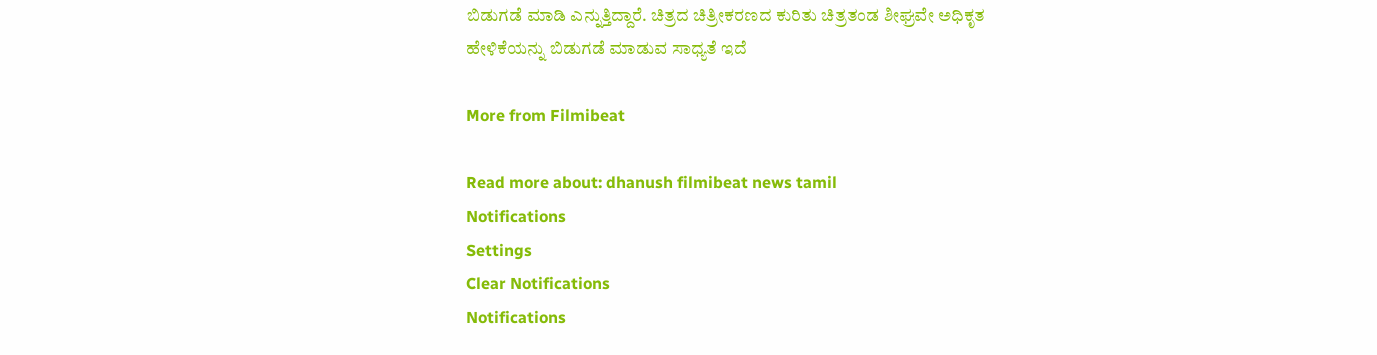ಬಿಡುಗಡೆ ಮಾಡಿ ಎನ್ನುತ್ತಿದ್ದಾರೆ. ಚಿತ್ರದ ಚಿತ್ರೀಕರಣದ ಕುರಿತು ಚಿತ್ರತಂಡ ಶೀಘ್ರವೇ ಅಧಿಕೃತ ಹೇಳಿಕೆಯನ್ನು ಬಿಡುಗಡೆ ಮಾಡುವ ಸಾಧ್ಯತೆ ಇದೆ

More from Filmibeat

Read more about: dhanush filmibeat news tamil
Notifications
Settings
Clear Notifications
Notifications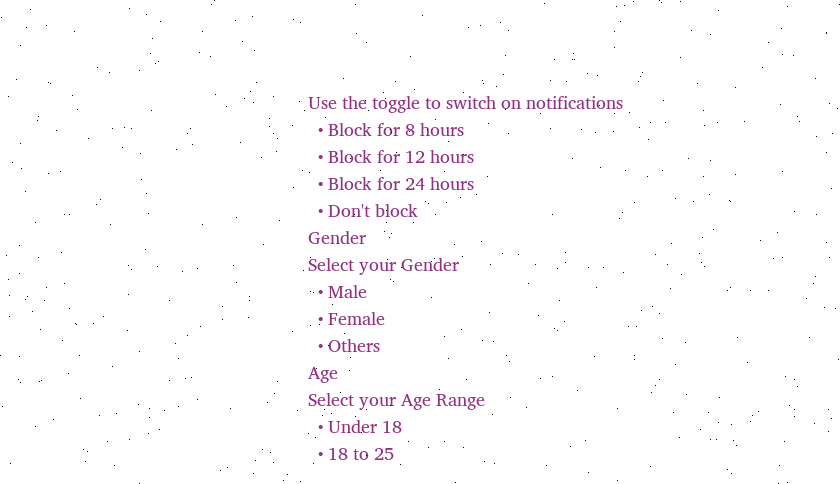Use the toggle to switch on notifications
  • Block for 8 hours
  • Block for 12 hours
  • Block for 24 hours
  • Don't block
Gender
Select your Gender
  • Male
  • Female
  • Others
Age
Select your Age Range
  • Under 18
  • 18 to 25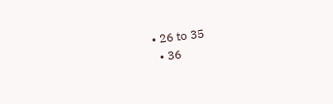• 26 to 35
  • 36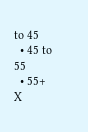to 45
  • 45 to 55
  • 55+
X